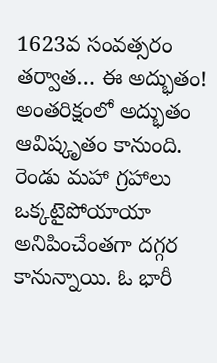1623వ సంవత్సరం తర్వాత… ఈ అద్భుతం!
అంతరిక్షంలో అద్భుతం ఆవిష్కృతం కానుంది. రెండు మహా గ్రహాలు ఒక్కటైపోయాయా అనిపించేంతగా దగ్గర కానున్నాయి. ఓ భారీ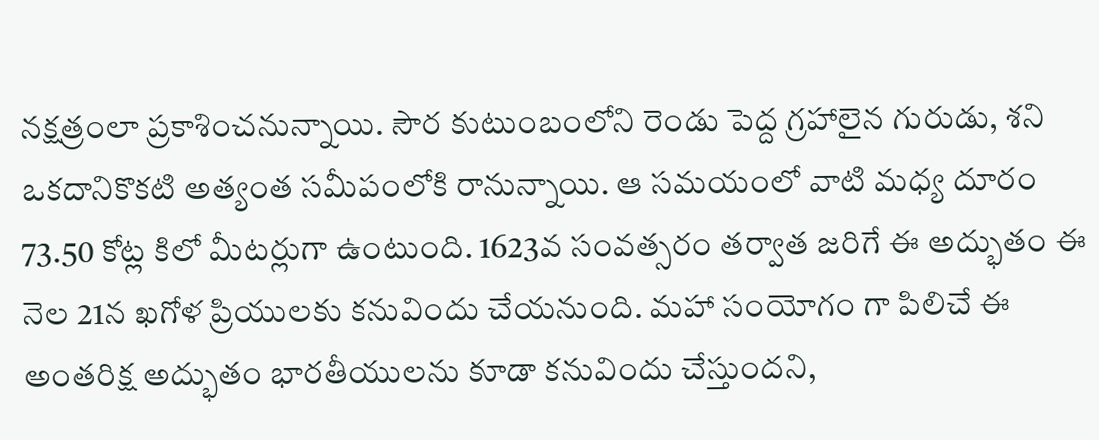నక్షత్రంలా ప్రకాశించనున్నాయి. సౌర కుటుంబంలోని రెండు పెద్ద గ్రహాలైన గురుడు, శని ఒకదానికొకటి అత్యంత సమీపంలోకి రానున్నాయి. ఆ సమయంలో వాటి మధ్య దూరం 73.50 కోట్ల కిలో మీటర్లుగా ఉంటుంది. 1623వ సంవత్సరం తర్వాత జరిగే ఈ అద్భుతం ఈ నెల 21న ఖగోళ ప్రియులకు కనువిందు చేయనుంది. మహా సంయోగం గా పిలిచే ఈ అంతరిక్ష అద్భుతం భారతీయులను కూడా కనువిందు చేస్తుందని,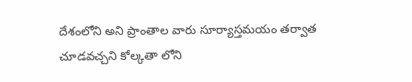దేశంలోని అని ప్రాంతాల వారు సూర్యాస్తమయం తర్వాత చూడవచ్చని కోల్కతా లోని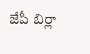జేపీ బిర్లా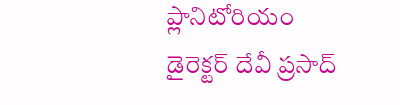ప్లానిటోరియం డైరెక్టర్ దేవీ ప్రసాద్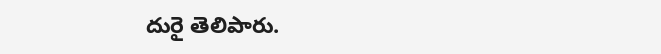దురై తెలిపారు.